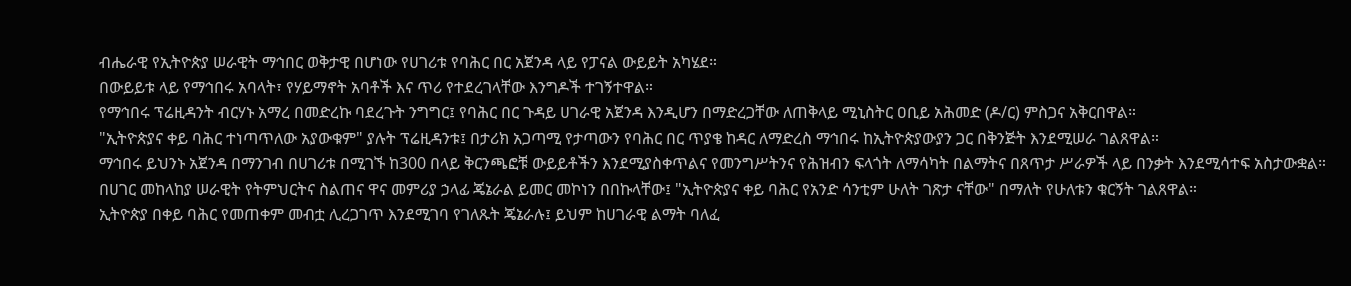ብሔራዊ የኢትዮጵያ ሠራዊት ማኅበር ወቅታዊ በሆነው የሀገሪቱ የባሕር በር አጀንዳ ላይ የፓናል ውይይት አካሄደ።
በውይይቱ ላይ የማኅበሩ አባላት፣ የሃይማኖት አባቶች እና ጥሪ የተደረገላቸው እንግዶች ተገኝተዋል።
የማኅበሩ ፕሬዚዳንት ብርሃኑ አማረ በመድረኩ ባደረጉት ንግግር፤ የባሕር በር ጉዳይ ሀገራዊ አጀንዳ እንዲሆን በማድረጋቸው ለጠቅላይ ሚኒስትር ዐቢይ አሕመድ (ዶ/ር) ምስጋና አቅርበዋል።
"ኢትዮጵያና ቀይ ባሕር ተነጣጥለው አያውቁም" ያሉት ፕሬዚዳንቱ፤ በታሪክ አጋጣሚ የታጣውን የባሕር በር ጥያቄ ከዳር ለማድረስ ማኅበሩ ከኢትዮጵያውያን ጋር በቅንጅት እንደሚሠራ ገልጸዋል።
ማኅበሩ ይህንኑ አጀንዳ በማንገብ በሀገሪቱ በሚገኙ ከ300 በላይ ቅርንጫፎቹ ውይይቶችን እንደሚያስቀጥልና የመንግሥትንና የሕዝብን ፍላጎት ለማሳካት በልማትና በጸጥታ ሥራዎች ላይ በንቃት እንደሚሳተፍ አስታውቋል።
በሀገር መከላከያ ሠራዊት የትምህርትና ስልጠና ዋና መምሪያ ኃላፊ ጄኔራል ይመር መኮነን በበኩላቸው፤ "ኢትዮጵያና ቀይ ባሕር የአንድ ሳንቲም ሁለት ገጽታ ናቸው" በማለት የሁለቱን ቁርኝት ገልጸዋል።
ኢትዮጵያ በቀይ ባሕር የመጠቀም መብቷ ሊረጋገጥ እንደሚገባ የገለጹት ጄኔራሉ፤ ይህም ከሀገራዊ ልማት ባለፈ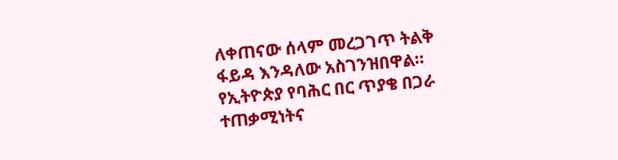ለቀጠናው ሰላም መረጋገጥ ትልቅ ፋይዳ እንዳለው አስገንዝበዋል።
የኢትዮጵያ የባሕር በር ጥያቄ በጋራ ተጠቃሚነትና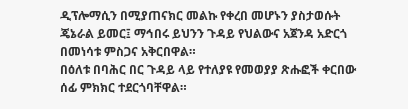ዲፕሎማሲን በሚያጠናክር መልኩ የቀረበ መሆኑን ያስታወሱት ጄኔራል ይመር፤ ማኅበሩ ይህንን ጉዳይ የህልውና አጀንዳ አድርጎ በመነሳቱ ምስጋና አቅርበዋል።
በዕለቱ በባሕር በር ጉዳይ ላይ የተለያዩ የመወያያ ጽሑፎች ቀርበው ሰፊ ምክክር ተደርጎባቸዋል።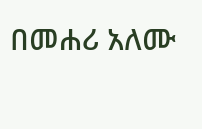በመሐሪ አለሙ